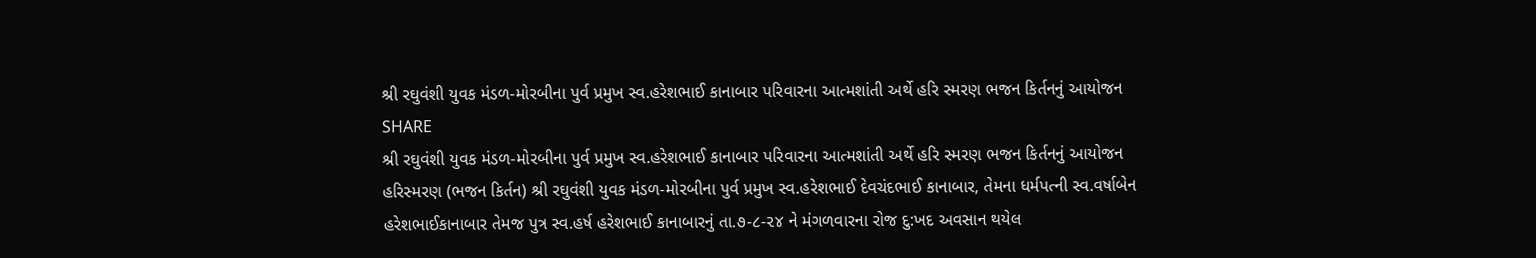શ્રી રઘુવંશી યુવક મંડળ-મોરબીના પુર્વ પ્રમુખ સ્વ.હરેશભાઈ કાનાબાર પરિવારના આત્મશાંતી અર્થે હરિ સ્મરણ ભજન કિર્તનનું આયોજન
SHARE
શ્રી રઘુવંશી યુવક મંડળ-મોરબીના પુર્વ પ્રમુખ સ્વ.હરેશભાઈ કાનાબાર પરિવારના આત્મશાંતી અર્થે હરિ સ્મરણ ભજન કિર્તનનું આયોજન
હરિસ્મરણ (ભજન કિર્તન) શ્રી રઘુવંશી યુવક મંડળ-મોરબીના પુર્વ પ્રમુખ સ્વ.હરેશભાઈ દેવચંદભાઈ કાનાબાર, તેમના ધર્મપત્ની સ્વ.વર્ષાબેન હરેશભાઈકાનાબાર તેમજ પુત્ર સ્વ.હર્ષ હરેશભાઈ કાનાબારનું તા.૭-૮-૨૪ ને મંગળવારના રોજ દુ:ખદ અવસાન થયેલ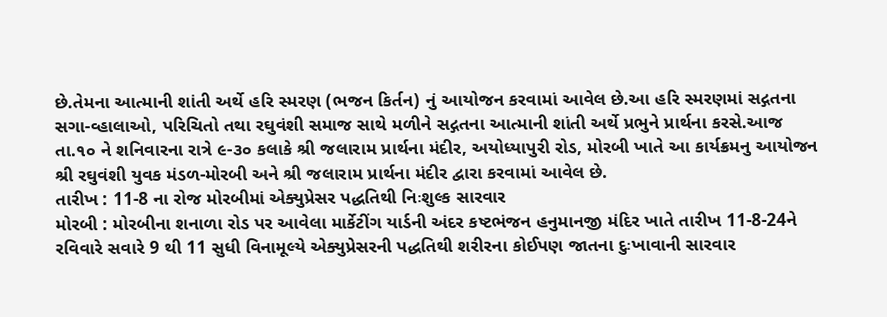છે.તેમના આત્માની શાંતી અર્થે હરિ સ્મરણ (ભજન કિર્તન) નું આયોજન કરવામાં આવેલ છે.આ હરિ સ્મરણમાં સદ્ગતના સગા-વ્હાલાઓ, પરિચિતો તથા રઘુવંશી સમાજ સાથે મળીને સદ્ગતના આત્માની શાંતી અર્થે પ્રભુને પ્રાર્થના કરસે.આજ તા.૧૦ ને શનિવારના રાત્રે ૯-૩૦ કલાકે શ્રી જલારામ પ્રાર્થના મંદીર, અયોધ્યાપુરી રોડ, મોરબી ખાતે આ કાર્યક્રમનુ આયોજન શ્રી રઘુવંશી યુવક મંડળ-મોરબી અને શ્રી જલારામ પ્રાર્થના મંદીર દ્વારા કરવામાં આવેલ છે.
તારીખ : 11-8 ના રોજ મોરબીમાં એક્યુપ્રેસર પદ્ધતિથી નિઃશુલ્ક સારવાર
મોરબી : મોરબીના શનાળા રોડ પર આવેલા માર્કેટીંગ યાર્ડની અંદર કષ્ટભંજન હનુમાનજી મંદિર ખાતે તારીખ 11-8-24ને રવિવારે સવારે 9 થી 11 સુધી વિનામૂલ્યે એક્યુપ્રેસરની પદ્ધતિથી શરીરના કોઈપણ જાતના દુઃખાવાની સારવાર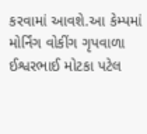કરવામાં આવશે.આ કેમ્પમાં મોર્નિંગ વોકીંગ ગૃપવાળા ઈશ્વરભાઈ મોટકા પટેલ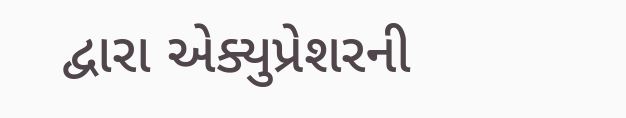દ્વારા એક્યુપ્રેશરની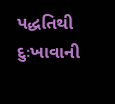પદ્ધતિથી દુઃખાવાની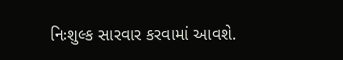નિઃશુલ્ક સારવાર કરવામાં આવશે.